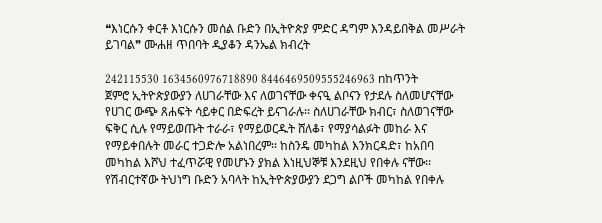❝እነርሱን ቀርቶ እነርሱን መሰል ቡድን በኢትዮጵያ ምድር ዳግም እንዳይበቅል መሥራት ይገባል❞ ሙሐዘ ጥበባት ዲያቆን ዳንኤል ክብረት

242115530 1634560976718890 8446469509555246963 nከጥንት ጀምሮ ኢትዮጵያውያን ለሀገራቸው እና ለወገናቸው ቀናዒ ልቦናን የታደሉ ስለመሆናቸው የሀገር ውጭ ጸሐፍት ሳይቀር በድፍረት ይናገራሉ፡፡ ስለሀገራቸው ክብር፣ ስለወገናቸው ፍቅር ሲሉ የማይወጡት ተራራ፣ የማይወርዱት ሸለቆ፣ የማያሳልፉት መከራ እና የማይቀበሉት መራር ተጋድሎ አልነበረም፡፡ ከስንዴ መካከል እንክርዳድ፣ ከአበባ መካከል እሾህ ተፈጥሯዊ የመሆኑን ያክል እነዚህኞቹ እንደዚህ የበቀሉ ናቸው፡፡ የሽብርተኛው ትህነግ ቡድን አባላት ከኢትዮጵያውያን ደጋግ ልቦች መካከል የበቀሉ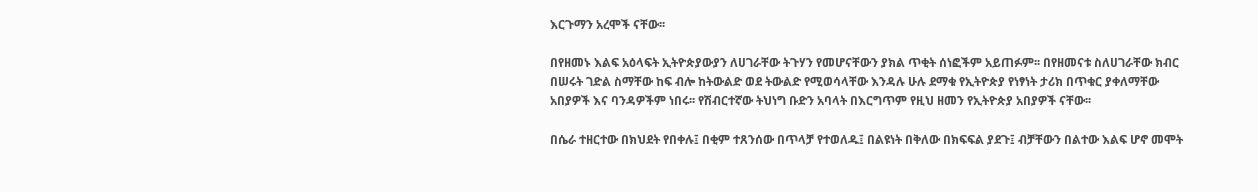እርጉማን አረሞች ናቸው፡፡

በየዘመኑ እልፍ አዕላፍት ኢትዮጵያውያን ለሀገራቸው ትጉሃን የመሆናቸውን ያክል ጥቂት ሰነፎችም አይጠፉም፡፡ በየዘመናቱ ስለሀገራቸው ክብር በሠሩት ገድል ስማቸው ከፍ ብሎ ከትውልድ ወደ ትውልድ የሚወሳላቸው እንዳሉ ሁሉ ደማቁ የኢትዮጵያ የነፃነት ታሪክ በጥቁር ያቀለማቸው አበያዎች እና ባንዳዎችም ነበሩ፡፡ የሽብርተኛው ትህነግ ቡድን አባላት በእርግጥም የዚህ ዘመን የኢትዮጵያ አበያዎች ናቸው፡፡

በሴራ ተዘርተው በክህደት የበቀሉ፤ በቂም ተጸንሰው በጥላቻ የተወለዱ፤ በልዩነት በቅለው በክፍፍል ያደጉ፤ ብቻቸውን በልተው እልፍ ሆኖ መሞት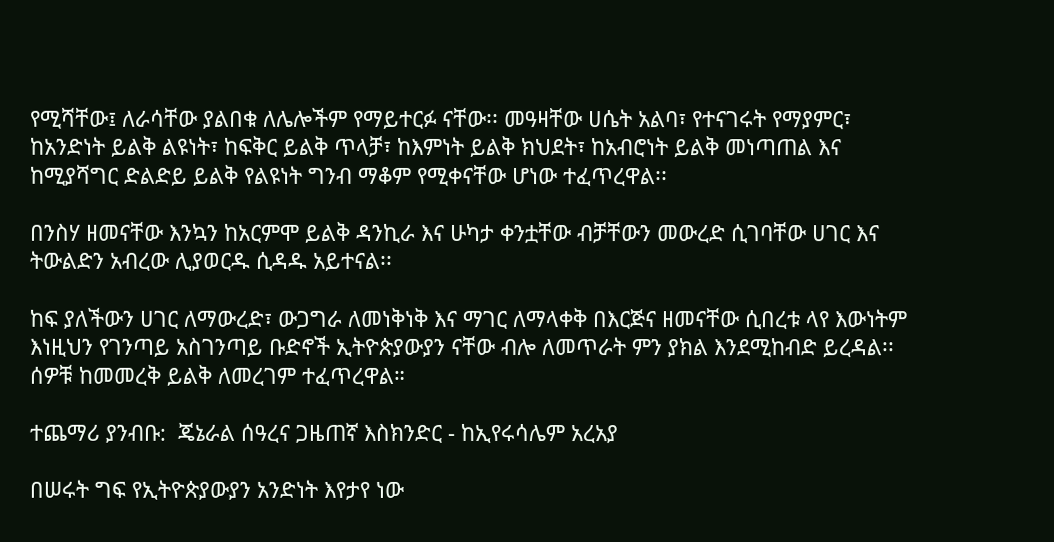የሚሻቸው፤ ለራሳቸው ያልበቁ ለሌሎችም የማይተርፉ ናቸው፡፡ መዓዛቸው ሀሴት አልባ፣ የተናገሩት የማያምር፣ ከአንድነት ይልቅ ልዩነት፣ ከፍቅር ይልቅ ጥላቻ፣ ከእምነት ይልቅ ክህደት፣ ከአብሮነት ይልቅ መነጣጠል እና ከሚያሻግር ድልድይ ይልቅ የልዩነት ግንብ ማቆም የሚቀናቸው ሆነው ተፈጥረዋል፡፡

በንስሃ ዘመናቸው እንኳን ከአርምሞ ይልቅ ዳንኪራ እና ሁካታ ቀንቷቸው ብቻቸውን መውረድ ሲገባቸው ሀገር እና ትውልድን አብረው ሊያወርዱ ሲዳዱ አይተናል፡፡

ከፍ ያለችውን ሀገር ለማውረድ፣ ውጋግራ ለመነቅነቅ እና ማገር ለማላቀቅ በእርጅና ዘመናቸው ሲበረቱ ላየ እውነትም እነዚህን የገንጣይ አስገንጣይ ቡድኖች ኢትዮጵያውያን ናቸው ብሎ ለመጥራት ምን ያክል እንደሚከብድ ይረዳል፡፡ሰዎቹ ከመመረቅ ይልቅ ለመረገም ተፈጥረዋል።

ተጨማሪ ያንብቡ:  ጄኔራል ሰዓረና ጋዜጠኛ እስክንድር - ከኢየሩሳሌም አረአያ

በሠሩት ግፍ የኢትዮጵያውያን አንድነት እየታየ ነው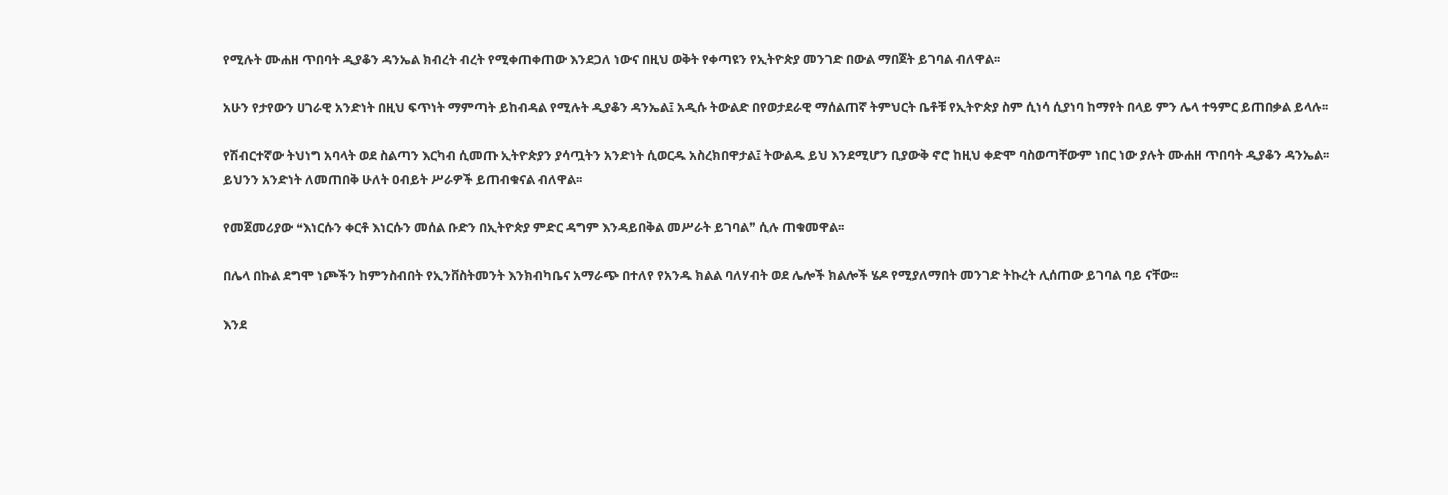የሚሉት ሙሐዘ ጥበባት ዲያቆን ዳንኤል ክብረት ብረት የሚቀጠቀጠው እንደጋለ ነውና በዚህ ወቅት የቀጣዩን የኢትዮጵያ መንገድ በውል ማበጀት ይገባል ብለዋል፡፡

አሁን የታየውን ሀገራዊ አንድነት በዚህ ፍጥነት ማምጣት ይከብዳል የሚሉት ዲያቆን ዳንኤል፤ አዲሱ ትውልድ በየወታደራዊ ማሰልጠኛ ትምህርት ቤቶቹ የኢትዮጵያ ስም ሲነሳ ሲያነባ ከማየት በላይ ምን ሌላ ተዓምር ይጠበቃል ይላሉ፡፡

የሽብርተኛው ትህነግ አባላት ወደ ስልጣን እርካብ ሲመጡ ኢትዮጵያን ያሳጧትን አንድነት ሲወርዱ አስረክበዋታል፤ ትውልዱ ይህ እንደሚሆን ቢያውቅ ኖሮ ከዚህ ቀድሞ ባስወጣቸውም ነበር ነው ያሉት ሙሐዘ ጥበባት ዲያቆን ዳንኤል፡፡ ይህንን አንድነት ለመጠበቅ ሁለት ዐብይት ሥራዎች ይጠብቁናል ብለዋል፡፡

የመጀመሪያው ❝እነርሱን ቀርቶ እነርሱን መሰል ቡድን በኢትዮጵያ ምድር ዳግም እንዳይበቅል መሥራት ይገባል❞ ሲሉ ጠቁመዋል፡፡

በሌላ በኩል ደግሞ ነጮችን ከምንስብበት የኢንቨስትመንት እንክብካቤና አማራጭ በተለየ የአንዱ ክልል ባለሃብት ወደ ሌሎች ክልሎች ሄዶ የሚያለማበት መንገድ ትኩረት ሊሰጠው ይገባል ባይ ናቸው፡፡

እንደ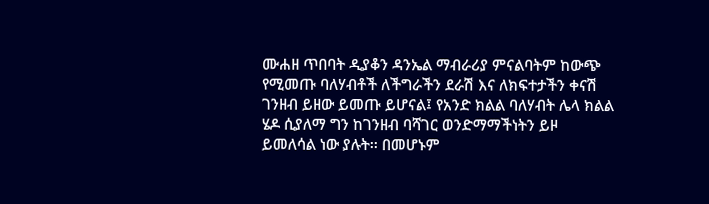ሙሐዘ ጥበባት ዲያቆን ዳንኤል ማብራሪያ ምናልባትም ከውጭ የሚመጡ ባለሃብቶች ለችግራችን ደራሽ እና ለክፍተታችን ቀናሽ ገንዘብ ይዘው ይመጡ ይሆናል፤ የአንድ ክልል ባለሃብት ሌላ ክልል ሄዶ ሲያለማ ግን ከገንዘብ ባሻገር ወንድማማችነትን ይዞ ይመለሳል ነው ያሉት፡፡ በመሆኑም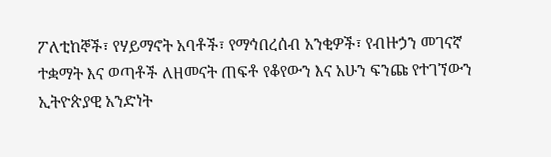ፖለቲከኞች፣ የሃይማኖት አባቶች፣ የማኅበረሰብ አንቂዎች፣ የብዙኃን መገናኛ ተቋማት እና ወጣቶች ለዘመናት ጠፍቶ የቆየውን እና አሁን ፍንጩ የተገኘውን ኢትዮጵያዊ አንድነት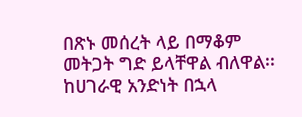በጽኑ መሰረት ላይ በማቆም መትጋት ግድ ይላቸዋል ብለዋል፡፡ ከሀገራዊ አንድነት በኋላ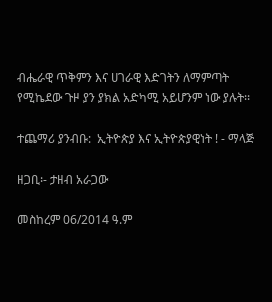ብሔራዊ ጥቅምን እና ሀገራዊ እድገትን ለማምጣት የሚኬደው ጉዞ ያን ያክል አድካሚ አይሆንም ነው ያሉት፡፡

ተጨማሪ ያንብቡ:  ኢትዮጵያ እና ኢትዮጵያዊነት ! - ማላጅ

ዘጋቢ፡- ታዘብ አራጋው

መስከረም 06/2014 ዓ.ም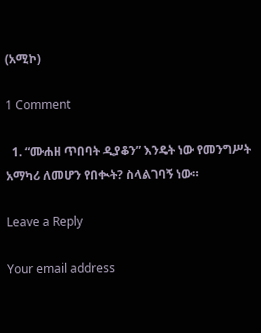(አሚኮ)

1 Comment

  1. “ሙሐዘ ጥበባት ዲያቆን” እንዴት ነው የመንግሥት አማካሪ ለመሆን የበቊት? ስላልገባኝ ነው።

Leave a Reply

Your email address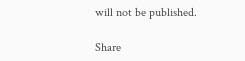will not be published.

Share